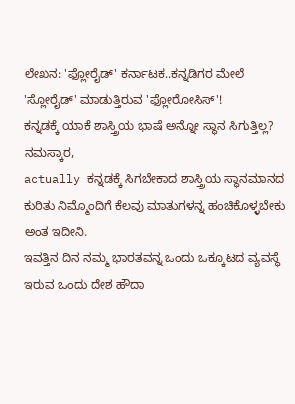ಲೇಖನ: 'ಫ್ಲೋರೈಡ್' ಕರ್ನಾಟಕ..ಕನ್ನಡಿಗರ ಮೇಲೆ 'ಸ್ಲೋರೈಡ್' ಮಾಡುತ್ತಿರುವ 'ಫ್ಲೋರೋಸಿಸ್'!
ಕನ್ನಡಕ್ಕೆ ಯಾಕೆ ಶಾಸ್ತ್ರಿಯ ಭಾಷೆ ಅನ್ನೋ ಸ್ಥಾನ ಸಿಗುತ್ತಿಲ್ಲ?
ನಮಸ್ಕಾರ,
actually ಕನ್ನಡಕ್ಕೆ ಸಿಗಬೇಕಾದ ಶಾಸ್ತ್ರಿಯ ಸ್ಥಾನಮಾನದ ಕುರಿತು ನಿಮ್ಮೊಂದಿಗೆ ಕೆಲವು ಮಾತುಗಳನ್ನ ಹಂಚಿಕೊಳ್ಳಬೇಕು ಅಂತ ಇದೀನಿ.
ಇವತ್ತಿನ ದಿನ ನಮ್ಮ ಭಾರತವನ್ನ ಒಂದು ಒಕ್ಕೂಟದ ವ್ಯವಸ್ಥೆ ಇರುವ ಒಂದು ದೇಶ ಹೌದಾ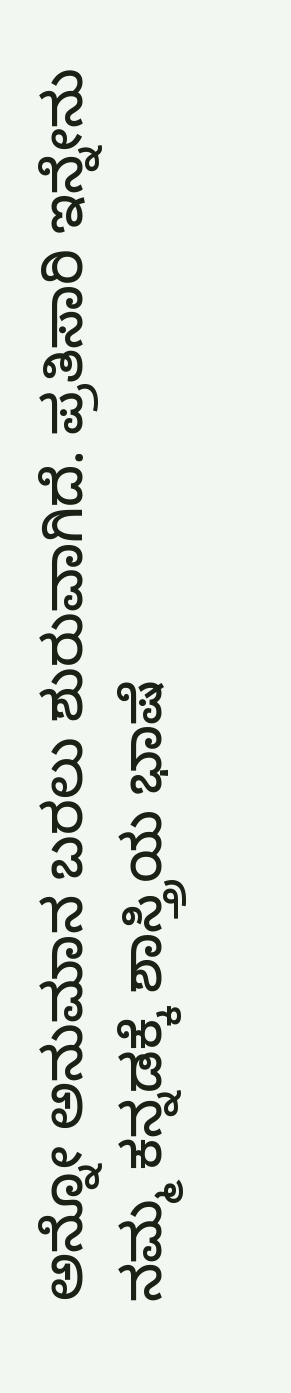ಅನ್ನೋ ಅನುಮಾನ ಬರಲು ಶುರುವಾಗಿದೆ. ಪ್ರತಿಸಾರಿ ಇನ್ನೇನು ನಮ್ಮ ಕನ್ನಡಕ್ಕೆ ಶಾಸ್ತ್ರಿಯ ಭಾಷೆ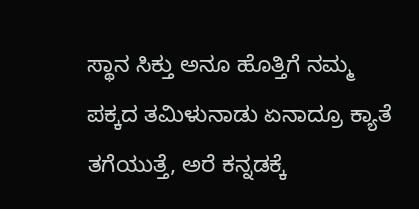ಸ್ಥಾನ ಸಿಕ್ತು ಅನೂ ಹೊತ್ತಿಗೆ ನಮ್ಮ ಪಕ್ಕದ ತಮಿಳುನಾಡು ಏನಾದ್ರೂ ಕ್ಯಾತೆ ತಗೆಯುತ್ತೆ, ಅರೆ ಕನ್ನಡಕ್ಕೆ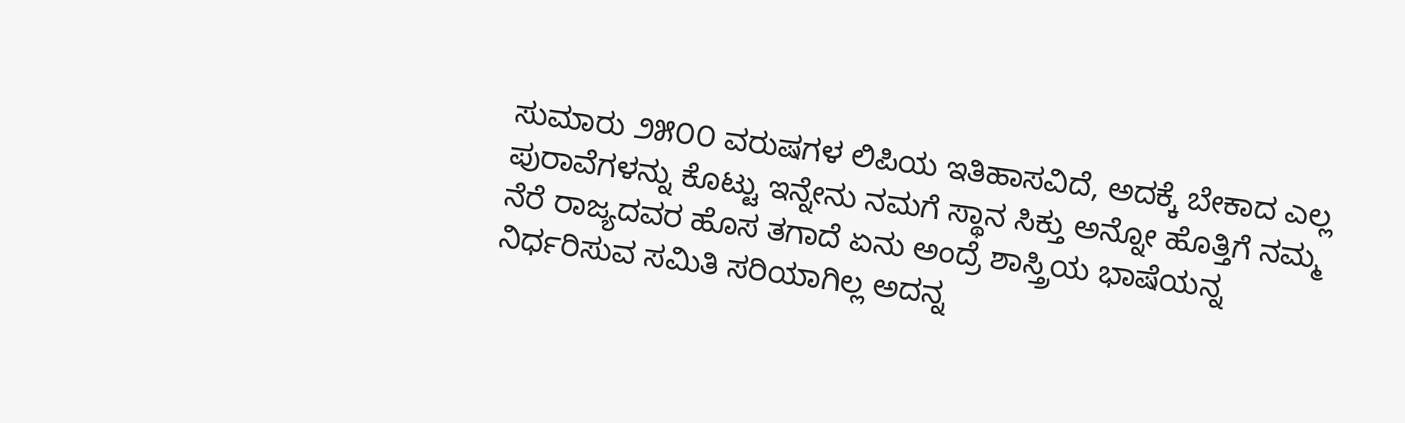ಸುಮಾರು ೨೫೦೦ ವರುಷಗಳ ಲಿಪಿಯ ಇತಿಹಾಸವಿದೆ, ಅದಕ್ಕೆ ಬೇಕಾದ ಎಲ್ಲ ಪುರಾವೆಗಳನ್ನು ಕೊಟ್ಟು ಇನ್ನೇನು ನಮಗೆ ಸ್ಥಾನ ಸಿಕ್ತು ಅನ್ನೋ ಹೊತ್ತಿಗೆ ನಮ್ಮ ನೆರೆ ರಾಜ್ಯದವರ ಹೊಸ ತಗಾದೆ ಏನು ಅಂದ್ರೆ ಶಾಸ್ತ್ರಿಯ ಭಾಷೆಯನ್ನ ನಿರ್ಧರಿಸುವ ಸಮಿತಿ ಸರಿಯಾಗಿಲ್ಲ ಅದನ್ನ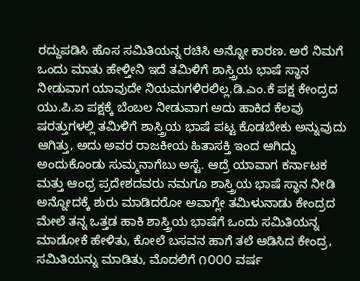ರದ್ದುಪಡಿಸಿ ಹೊಸ ಸಮಿತಿಯನ್ನ ರಚಿಸಿ ಅನ್ನೋ ಕಾರಣ. ಅರೆ ನಿಮಗೆ ಒಂದು ಮಾತು ಹೇಳ್ತೀನಿ ಇದೆ ತಮಿಳಿಗೆ ಶಾಸ್ತ್ರಿಯ ಭಾಷೆ ಸ್ಥಾನ ನೀಡುವಾಗ ಯಾವುದೇ ನಿಯಮಗಳಿರಲಿಲ್ಲ.ಡಿ.ಎಂ.ಕೆ ಪಕ್ಷ ಕೇಂದ್ರದ ಯು.ಪಿ.ಏ ಪಕ್ಷಕ್ಕೆ ಬೆಂಬಲ ನೀಡುವಾಗ ಅದು ಹಾಕಿದ ಕೆಲವು ಷರತ್ತುಗಳಲ್ಲಿ ತಮಿಳಿಗೆ ಶಾಸ್ತ್ರಿಯ ಭಾಷೆ ಪಟ್ಟ ಕೊಡಬೇಕು ಅನ್ನುವುದು ಆಗಿತ್ತು, ಅದು ಅವರ ರಾಜಕೀಯ ಹಿತಾಸಕ್ತಿ ಇಂದ ಆಗಿದ್ದು ಅಂದುಕೊಂಡು ಸುಮ್ಮನಾಗೆಬು ಅಸ್ಟೆ. ಆದ್ರೆ ಯಾವಾಗ ಕರ್ನಾಟಕ ಮತ್ತು ಆಂಧ್ರ ಪ್ರದೇಶದವರು ನಮಗೂ ಶಾಸ್ತ್ರಿಯ ಭಾಷೆ ಸ್ಥಾನ ನೀಡಿ ಅನ್ನೋದಕ್ಕೆ ಶುರು ಮಾಡಿದರೋ ಅವಾಗ್ಲೇ ತಮಿಳುನಾಡು ಕೇಂದ್ರದ ಮೇಲೆ ತನ್ನ ಒತ್ತಡ ಹಾಕಿ ಶಾಸ್ತ್ರಿಯ ಭಾಷೆಗೆ ಒಂದು ಸಮಿತಿಯನ್ನ ಮಾಡೋಕೆ ಹೇಳಿತು, ಕೋಲೆ ಬಸವನ ಹಾಗೆ ತಲೆ ಆಡಿಸಿದ ಕೇಂದ್ರ, ಸಮಿತಿಯನ್ನು ಮಾಡಿತು, ಮೊದಲಿಗೆ ೧೦೦೦ ವರ್ಷ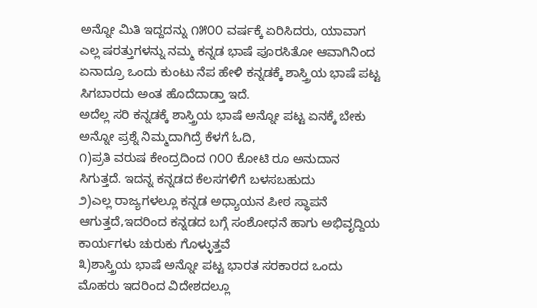ಅನ್ನೋ ಮಿತಿ ಇದ್ದದನ್ನು ೧೫೦೦ ವರ್ಷಕ್ಕೆ ಏರಿಸಿದರು, ಯಾವಾಗ ಎಲ್ಲ ಷರತ್ತುಗಳನ್ನು ನಮ್ಮ ಕನ್ನಡ ಭಾಷೆ ಪೂರಸಿತೋ ಆವಾಗಿನಿಂದ ಏನಾದ್ರೂ ಒಂದು ಕುಂಟು ನೆಪ ಹೇಳಿ ಕನ್ನಡಕ್ಕೆ ಶಾಸ್ತ್ರಿಯ ಭಾಷೆ ಪಟ್ಟ ಸಿಗಬಾರದು ಅಂತ ಹೊದೆದಾಡ್ತಾ ಇದೆ.
ಅದೆಲ್ಲ ಸರಿ ಕನ್ನಡಕ್ಕೆ ಶಾಸ್ತ್ರಿಯ ಭಾಷೆ ಅನ್ನೋ ಪಟ್ಟ ಏನಕ್ಕೆ ಬೇಕು ಅನ್ನೋ ಪ್ರಶ್ನೆ ನಿಮ್ಮದಾಗಿದ್ರೆ ಕೆಳಗೆ ಓದಿ,
೧)ಪ್ರತಿ ವರುಷ ಕೇಂದ್ರದಿಂದ ೧೦೦ ಕೋಟಿ ರೂ ಅನುದಾನ ಸಿಗುತ್ತದೆ. ಇದನ್ನ ಕನ್ನಡದ ಕೆಲಸಗಳಿಗೆ ಬಳಸಬಹುದು
೨)ಎಲ್ಲ ರಾಜ್ಯಗಳಲ್ಲೂ ಕನ್ನಡ ಅಧ್ಯಾಯನ ಪೀಠ ಸ್ಥಾಪನೆ ಆಗುತ್ತದೆ,ಇದರಿಂದ ಕನ್ನಡದ ಬಗ್ಗೆ ಸಂಶೋಧನೆ ಹಾಗು ಅಭಿವೃದ್ದಿಯ ಕಾರ್ಯಗಳು ಚುರುಕು ಗೊಳ್ಳುತ್ತವೆ
೩)ಶಾಸ್ತ್ರಿಯ ಭಾಷೆ ಅನ್ನೋ ಪಟ್ಟ ಭಾರತ ಸರಕಾರದ ಒಂದು ಮೊಹರು ಇದರಿಂದ ವಿದೇಶದಲ್ಲೂ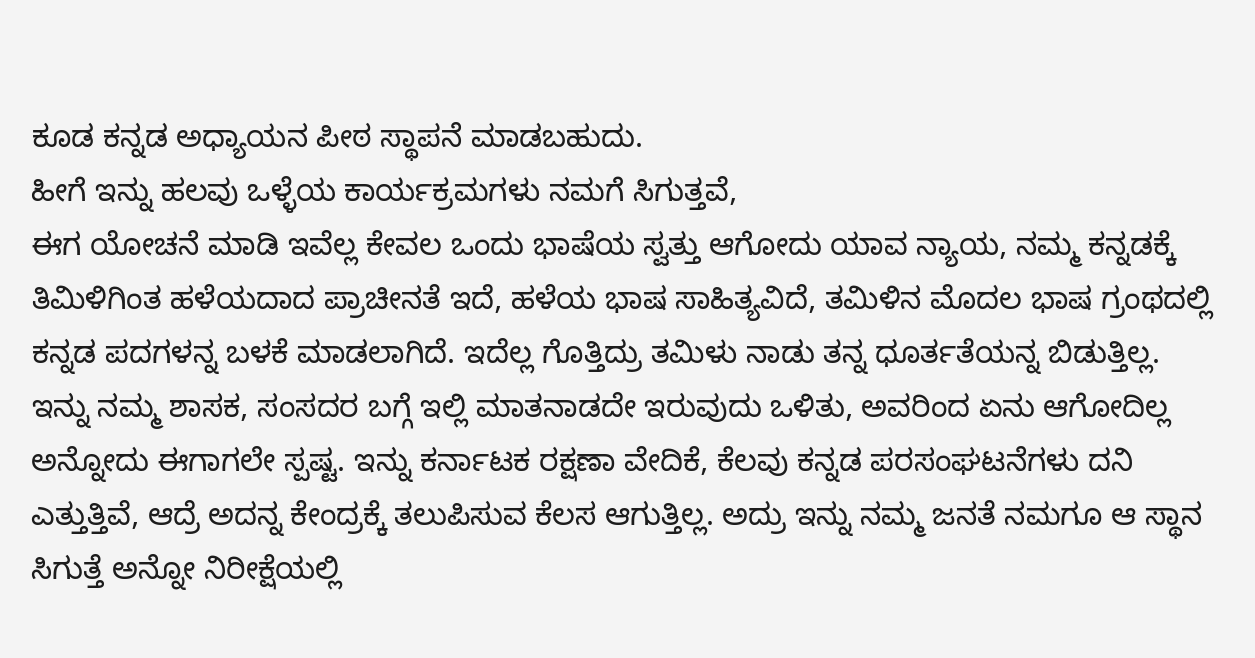ಕೂಡ ಕನ್ನಡ ಅಧ್ಯಾಯನ ಪೀಠ ಸ್ಥಾಪನೆ ಮಾಡಬಹುದು.
ಹೀಗೆ ಇನ್ನು ಹಲವು ಒಳ್ಳೆಯ ಕಾರ್ಯಕ್ರಮಗಳು ನಮಗೆ ಸಿಗುತ್ತವೆ,
ಈಗ ಯೋಚನೆ ಮಾಡಿ ಇವೆಲ್ಲ ಕೇವಲ ಒಂದು ಭಾಷೆಯ ಸ್ವತ್ತು ಆಗೋದು ಯಾವ ನ್ಯಾಯ, ನಮ್ಮ ಕನ್ನಡಕ್ಕೆ ತಿಮಿಳಿಗಿಂತ ಹಳೆಯದಾದ ಪ್ರಾಚೀನತೆ ಇದೆ, ಹಳೆಯ ಭಾಷ ಸಾಹಿತ್ಯವಿದೆ, ತಮಿಳಿನ ಮೊದಲ ಭಾಷ ಗ್ರಂಥದಲ್ಲಿ ಕನ್ನಡ ಪದಗಳನ್ನ ಬಳಕೆ ಮಾಡಲಾಗಿದೆ. ಇದೆಲ್ಲ ಗೊತ್ತಿದ್ರು ತಮಿಳು ನಾಡು ತನ್ನ ಧೂರ್ತತೆಯನ್ನ ಬಿಡುತ್ತಿಲ್ಲ.
ಇನ್ನು ನಮ್ಮ ಶಾಸಕ, ಸಂಸದರ ಬಗ್ಗೆ ಇಲ್ಲಿ ಮಾತನಾಡದೇ ಇರುವುದು ಒಳಿತು, ಅವರಿಂದ ಏನು ಆಗೋದಿಲ್ಲ ಅನ್ನೋದು ಈಗಾಗಲೇ ಸ್ಪಷ್ಟ. ಇನ್ನು ಕರ್ನಾಟಕ ರಕ್ಷಣಾ ವೇದಿಕೆ, ಕೆಲವು ಕನ್ನಡ ಪರಸಂಘಟನೆಗಳು ದನಿ ಎತ್ತುತ್ತಿವೆ, ಆದ್ರೆ ಅದನ್ನ ಕೇಂದ್ರಕ್ಕೆ ತಲುಪಿಸುವ ಕೆಲಸ ಆಗುತ್ತಿಲ್ಲ. ಅದ್ರು ಇನ್ನು ನಮ್ಮ ಜನತೆ ನಮಗೂ ಆ ಸ್ಥಾನ ಸಿಗುತ್ತೆ ಅನ್ನೋ ನಿರೀಕ್ಷೆಯಲ್ಲಿ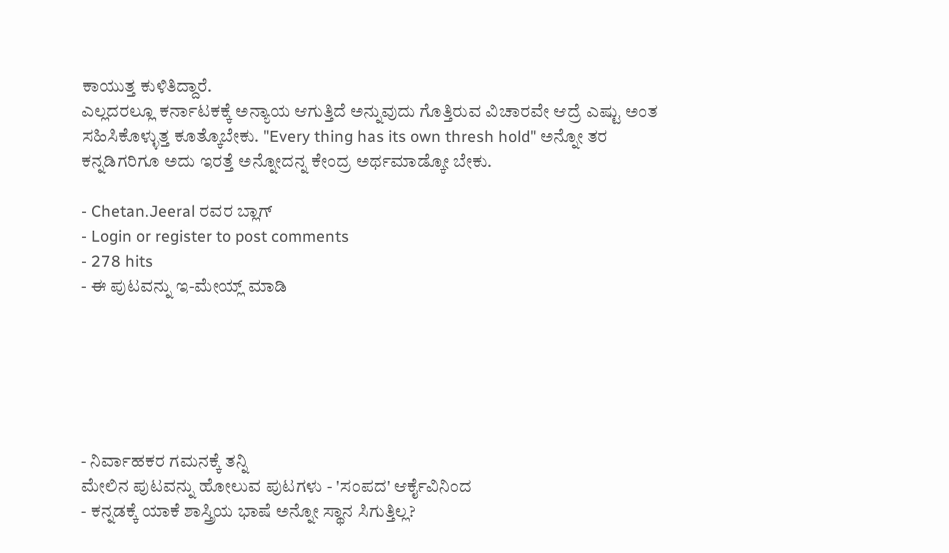ಕಾಯುತ್ತ ಕುಳಿತಿದ್ದಾರೆ.
ಎಲ್ಲದರಲ್ಲೂ ಕರ್ನಾಟಕಕ್ಕೆ ಅನ್ಯಾಯ ಆಗುತ್ತಿದೆ ಅನ್ನುವುದು ಗೊತ್ತಿರುವ ವಿಚಾರವೇ ಆದ್ರೆ ಎಷ್ಟು ಅಂತ ಸಹಿಸಿಕೊಳ್ಳುತ್ತ ಕೂತ್ಕೊಬೇಕು. "Every thing has its own thresh hold" ಅನ್ನೋ ತರ ಕನ್ನಡಿಗರಿಗೂ ಅದು ಇರತ್ತೆ ಅನ್ನೋದನ್ನ ಕೇಂದ್ರ ಅರ್ಥಮಾಡ್ಕೋ ಬೇಕು.

- Chetan.Jeeral ರವರ ಬ್ಲಾಗ್
- Login or register to post comments
- 278 hits
- ಈ ಪುಟವನ್ನು ಇ-ಮೇಯ್ಲ್ ಮಾಡಿ






- ನಿರ್ವಾಹಕರ ಗಮನಕ್ಕೆ ತನ್ನಿ
ಮೇಲಿನ ಪುಟವನ್ನು ಹೋಲುವ ಪುಟಗಳು - 'ಸಂಪದ' ಆರ್ಕೈವಿನಿಂದ
- ಕನ್ನಡಕ್ಕೆ ಯಾಕೆ ಶಾಸ್ತ್ರಿಯ ಭಾಷೆ ಅನ್ನೋ ಸ್ಥಾನ ಸಿಗುತ್ತಿಲ್ಲ?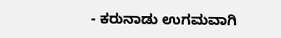- ಕರುನಾಡು ಉಗಮವಾಗಿ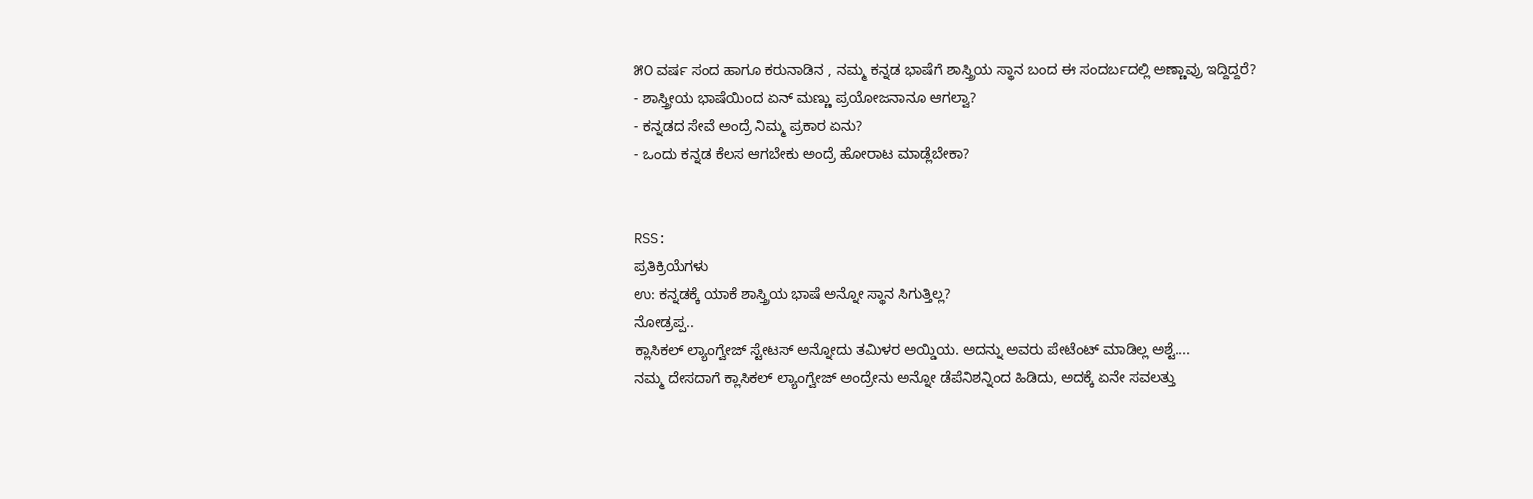೫೦ ವರ್ಷ ಸಂದ ಹಾಗೂ ಕರುನಾಡಿನ , ನಮ್ಮ ಕನ್ನಡ ಭಾಷೆಗೆ ಶಾಸ್ತ್ರಿಯ ಸ್ಥಾನ ಬಂದ ಈ ಸಂದರ್ಬದಲ್ಲಿ ಅಣ್ಣಾವ್ರು ಇದ್ದಿದ್ದರೆ?
- ಶಾಸ್ತ್ರೀಯ ಭಾಷೆಯಿಂದ ಏನ್ ಮಣ್ಣು ಪ್ರಯೋಜನಾನೂ ಆಗಲ್ವಾ?
- ಕನ್ನಡದ ಸೇವೆ ಅಂದ್ರೆ ನಿಮ್ಮ ಪ್ರಕಾರ ಏನು?
- ಒಂದು ಕನ್ನಡ ಕೆಲಸ ಆಗಬೇಕು ಅಂದ್ರೆ ಹೋರಾಟ ಮಾಡ್ಲೆಬೇಕಾ?


RSS:
ಪ್ರತಿಕ್ರಿಯೆಗಳು
ಉ: ಕನ್ನಡಕ್ಕೆ ಯಾಕೆ ಶಾಸ್ತ್ರಿಯ ಭಾಷೆ ಅನ್ನೋ ಸ್ಥಾನ ಸಿಗುತ್ತಿಲ್ಲ?
ನೋಡ್ರಪ್ಪ..
ಕ್ಲಾಸಿಕಲ್ ಲ್ಯಾಂಗ್ವೇಜ್ ಸ್ಟೇಟಸ್ ಅನ್ನೋದು ತಮಿಳರ ಅಯ್ಡಿಯ. ಅದನ್ನು ಅವರು ಪೇಟೆಂಟ್ ಮಾಡಿಲ್ಲ ಅಶ್ಟೆ....
ನಮ್ಮ ದೇಸದಾಗೆ ಕ್ಲಾಸಿಕಲ್ ಲ್ಯಾಂಗ್ವೇಜ್ ಅಂದ್ರೇನು ಅನ್ನೋ ಡೆಪೆನಿಶನ್ನಿಂದ ಹಿಡಿದು, ಅದಕ್ಕೆ ಏನೇ ಸವಲತ್ತು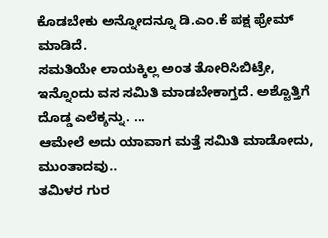ಕೊಡಬೇಕು ಅನ್ನೋದನ್ನೂ ಡಿ.ಎಂ.ಕೆ ಪಕ್ಷ ಫ್ರೇಮ್ ಮಾಡಿದೆ.
ಸಮತಿಯೇ ಲಾಯಕ್ಕಿಲ್ಲ ಅಂತ ತೋರಿಸಿಬಿಟ್ರೇ, ಇನ್ನೊಂದು ವಸ ಸಮಿತಿ ಮಾಡಬೇಕಾಗ್ತದೆ. ಅಶ್ಟೊತ್ತಿಗೆ ದೊಡ್ಡ ಎಲೆಕ್ಶನ್ನು. ...
ಆಮೇಲೆ ಅದು ಯಾವಾಗ ಮತ್ತೆ ಸಮಿತಿ ಮಾಡೋದು, ಮುಂತಾದವು..
ತಮಿಳರ ಗುರ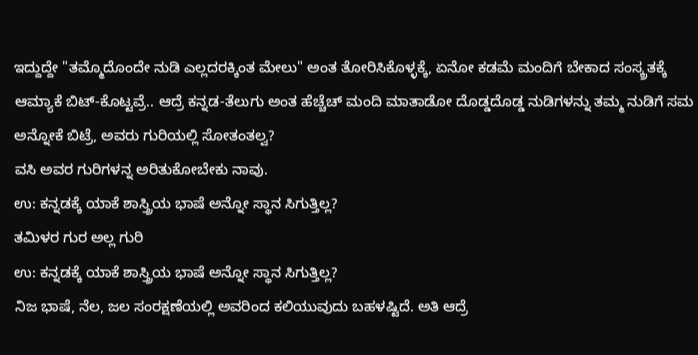ಇದ್ದುದ್ದೇ "ತಮ್ಮೊದೊಂದೇ ನುಡಿ ಎಲ್ಲದರಕ್ಕಿಂತ ಮೇಲು" ಅಂತ ತೋರಿಸಿಕೊಳ್ಳಕ್ಕೆ, ಏನೋ ಕಡಮೆ ಮಂದಿಗೆ ಬೇಕಾದ ಸಂಸ್ಕ್ರತಕ್ಕೆ ಆಮ್ಯಾಕೆ ಬಿಟ್-ಕೊಟ್ಟವ್ರೆ.. ಆದ್ರೆ ಕನ್ನಡ-ತೆಲುಗು ಅಂತ ಹೆಚ್ಚೆಚ್ ಮಂದಿ ಮಾತಾಡೋ ದೊಡ್ಡದೊಡ್ಡ ನುಡಿಗಳನ್ನು ತಮ್ಮ ನುಡಿಗೆ ಸಮ ಅನ್ನೋಕೆ ಬಿಟ್ರೆ, ಅವರು ಗುರಿಯಲ್ಲಿ ಸೋತಂತಲ್ವ?
ವಸಿ ಅವರ ಗುರಿಗಳನ್ನ ಅರಿತುಕೋಬೇಕು ನಾವು.
ಉ: ಕನ್ನಡಕ್ಕೆ ಯಾಕೆ ಶಾಸ್ತ್ರಿಯ ಭಾಷೆ ಅನ್ನೋ ಸ್ಥಾನ ಸಿಗುತ್ತಿಲ್ಲ?
ತಮಿಳರ ಗುರ ಅಲ್ಲ ಗುರಿ
ಉ: ಕನ್ನಡಕ್ಕೆ ಯಾಕೆ ಶಾಸ್ತ್ರಿಯ ಭಾಷೆ ಅನ್ನೋ ಸ್ಥಾನ ಸಿಗುತ್ತಿಲ್ಲ?
ನಿಜ ಭಾಷೆ, ನೆಲ, ಜಲ ಸಂರಕ್ಷಣೆಯಲ್ಲಿ ಅವರಿಂದ ಕಲಿಯುವುದು ಬಹಳಷ್ಟಿದೆ. ಅತಿ ಆದ್ರೆ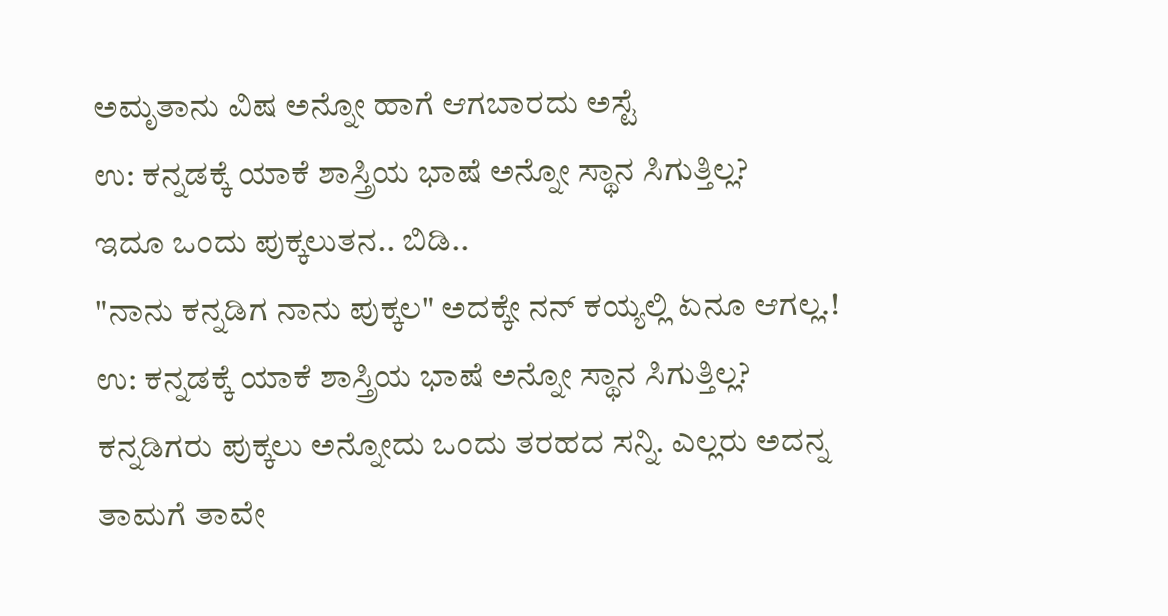ಅಮೃತಾನು ವಿಷ ಅನ್ನೋ ಹಾಗೆ ಆಗಬಾರದು ಅಸ್ಟೆ
ಉ: ಕನ್ನಡಕ್ಕೆ ಯಾಕೆ ಶಾಸ್ತ್ರಿಯ ಭಾಷೆ ಅನ್ನೋ ಸ್ಥಾನ ಸಿಗುತ್ತಿಲ್ಲ?
ಇದೂ ಒಂದು ಪುಕ್ಕಲುತನ.. ಬಿಡಿ..
"ನಾನು ಕನ್ನಡಿಗ ನಾನು ಪುಕ್ಕಲ" ಅದಕ್ಕೇ ನನ್ ಕಯ್ಯಲ್ಲಿ ಏನೂ ಆಗಲ್ಲ.!
ಉ: ಕನ್ನಡಕ್ಕೆ ಯಾಕೆ ಶಾಸ್ತ್ರಿಯ ಭಾಷೆ ಅನ್ನೋ ಸ್ಥಾನ ಸಿಗುತ್ತಿಲ್ಲ?
ಕನ್ನಡಿಗರು ಪುಕ್ಕಲು ಅನ್ನೋದು ಒಂದು ತರಹದ ಸನ್ನಿ. ಎಲ್ಲರು ಅದನ್ನ ತಾಮಗೆ ತಾವೇ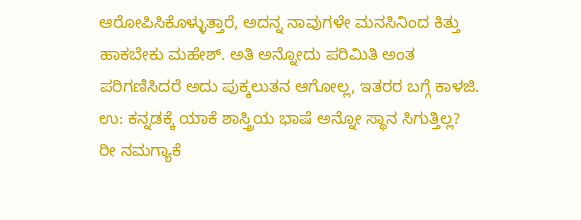ಆರೋಪಿಸಿಕೊಳ್ಳುತ್ತಾರೆ, ಅದನ್ನ ನಾವುಗಳೇ ಮನಸಿನಿಂದ ಕಿತ್ತು ಹಾಕಬೇಕು ಮಹೇಶ್. ಅತಿ ಅನ್ನೋದು ಪರಿಮಿತಿ ಅಂತ ಪರಿಗಣಿಸಿದರೆ ಅದು ಪುಕ್ಕಲುತನ ಆಗೋಲ್ಲ, ಇತರರ ಬಗ್ಗೆ ಕಾಳಜಿ.
ಉ: ಕನ್ನಡಕ್ಕೆ ಯಾಕೆ ಶಾಸ್ತ್ರಿಯ ಭಾಷೆ ಅನ್ನೋ ಸ್ಥಾನ ಸಿಗುತ್ತಿಲ್ಲ?
ರೀ ನಮಗ್ಯಾಕೆ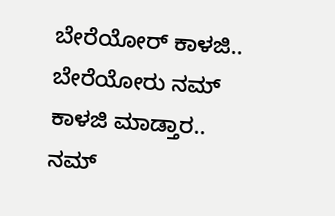ಬೇರೆಯೋರ್ ಕಾಳಜಿ.. ಬೇರೆಯೋರು ನಮ್ ಕಾಳಜಿ ಮಾಡ್ತಾರ..
ನಮ್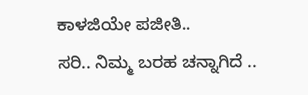ಕಾಳಜಿಯೇ ಪಜೀತಿ..
ಸರಿ.. ನಿಮ್ಮ ಬರಹ ಚನ್ನಾಗಿದೆ ..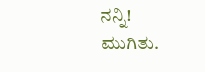ನನ್ನಿ!
ಮುಗಿತು.